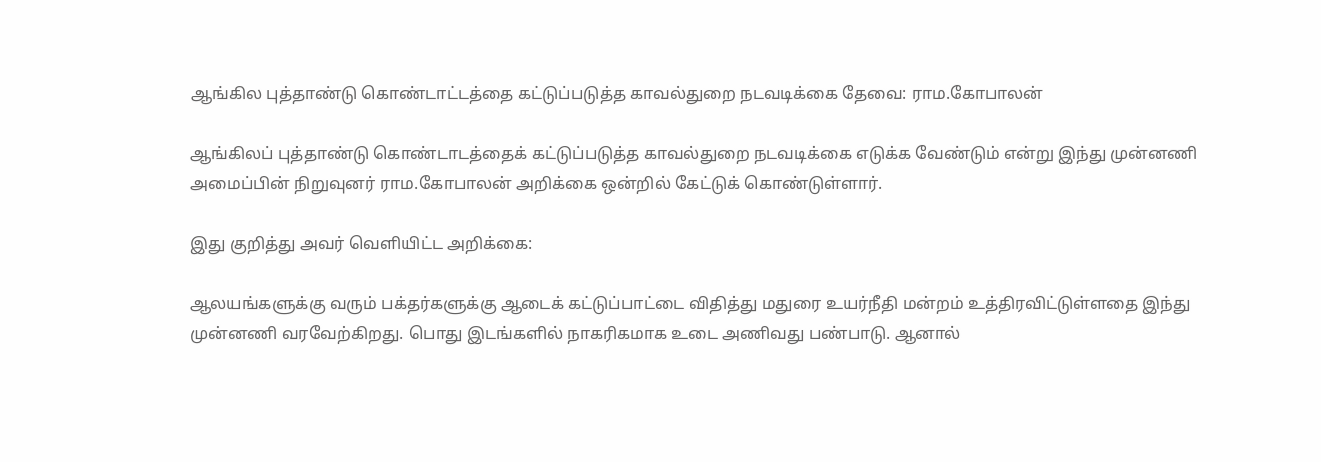ஆங்கில புத்தாண்டு கொண்டாட்டத்தை கட்டுப்படுத்த காவல்துறை நடவடிக்கை தேவை: ராம.கோபாலன்

ஆங்கிலப் புத்தாண்டு கொண்டாடத்தைக் கட்டுப்படுத்த காவல்துறை நடவடிக்கை எடுக்க வேண்டும் என்று இந்து முன்னணி அமைப்பின் நிறுவுனர் ராம.கோபாலன் அறிக்கை ஒன்றில் கேட்டுக் கொண்டுள்ளார்.

இது குறித்து அவர் வெளியிட்ட அறிக்கை:

ஆலயங்களுக்கு வரும் பக்தர்களுக்கு ஆடைக் கட்டுப்பாட்டை விதித்து மதுரை உயர்நீதி மன்றம் உத்திரவிட்டுள்ளதை இந்து முன்னணி வரவேற்கிறது. பொது இடங்களில் நாகரிகமாக உடை அணிவது பண்பாடு. ஆனால்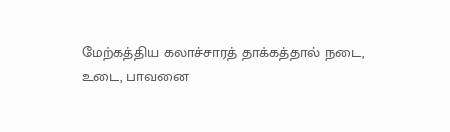மேற்கத்திய கலாச்சாரத் தாக்கத்தால் நடை, உடை, பாவனை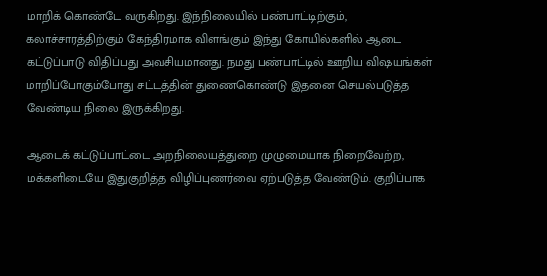மாறிக் கொண்டே வருகிறது. இந்நிலையில் பண்பாட்டிற்கும், கலாச்சாரத்திற்கும் கேந்திரமாக விளங்கும் இந்து கோயில்களில் ஆடை கட்டுப்பாடு விதிப்பது அவசியமானது. நமது பண்பாட்டில் ஊறிய விஷயங்கள் மாறிப்போகும்போது சட்டத்தின் துணைகொண்டு இதனை செயல்படுத்த வேண்டிய நிலை இருக்கிறது.

ஆடைக் கட்டுப்பாட்டை அறநிலையத்துறை முழுமையாக நிறைவேற்ற, மக்களிடையே இதுகுறித்த விழிப்புணர்வை ஏற்படுத்த வேண்டும். குறிப்பாக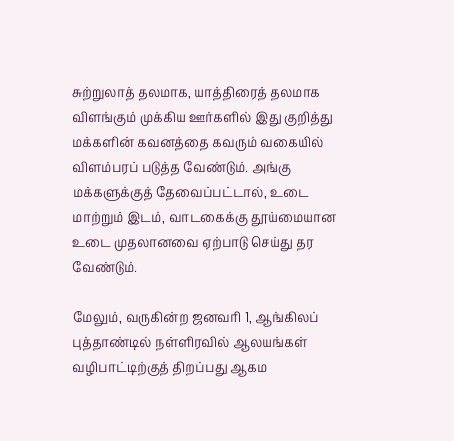சுற்றுலாத் தலமாக, யாத்திரைத் தலமாக விளங்கும் முக்கிய ஊர்களில் இது குறித்து மக்களின் கவனத்தை கவரும் வகையில் விளம்பரப் படுத்த வேண்டும். அங்கு மக்களுக்குத் தேவைப்பட்டால், உடை மாற்றும் இடம், வாடகைக்கு தூய்மையான உடை முதலானவை ஏற்பாடு செய்து தர வேண்டும்.

மேலும், வருகின்ற ஜனவரி 1, ஆங்கிலப் புத்தாண்டில் நள்ளிரவில் ஆலயங்கள் வழிபாட்டிற்குத் திறப்பது ஆகம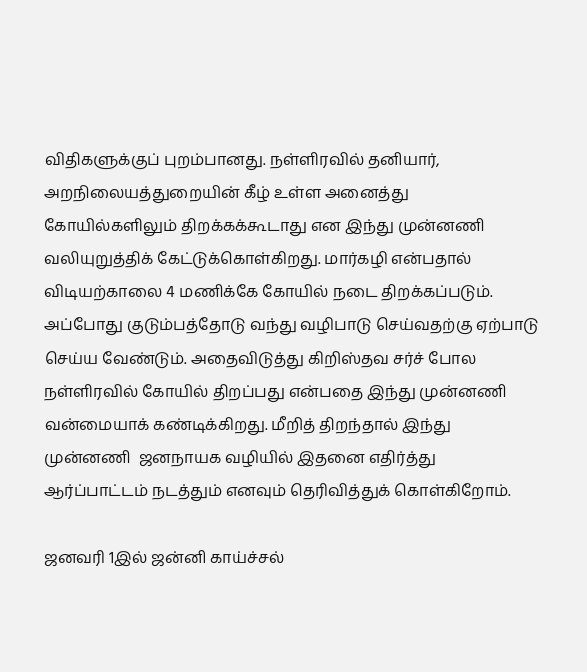விதிகளுக்குப் புறம்பானது. நள்ளிரவில் தனியார், அறநிலையத்துறையின் கீழ் உள்ள அனைத்து கோயில்களிலும் திறக்கக்கூடாது என இந்து முன்னணி வலியுறுத்திக் கேட்டுக்கொள்கிறது. மார்கழி என்பதால் விடியற்காலை 4 மணிக்கே கோயில் நடை திறக்கப்படும். அப்போது குடும்பத்தோடு வந்து வழிபாடு செய்வதற்கு ஏற்பாடு செய்ய வேண்டும். அதைவிடுத்து கிறிஸ்தவ சர்ச் போல நள்ளிரவில் கோயில் திறப்பது என்பதை இந்து முன்னணி வன்மையாக் கண்டிக்கிறது. மீறித் திறந்தால் இந்து முன்னணி  ஜனநாயக வழியில் இதனை எதிர்த்து ஆர்ப்பாட்டம் நடத்தும் எனவும் தெரிவித்துக் கொள்கிறோம்.

ஜனவரி 1இல் ஜன்னி காய்ச்சல்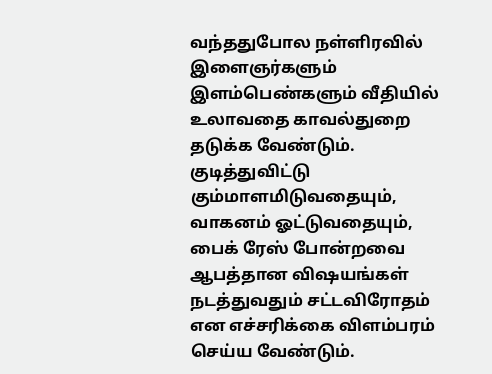வந்ததுபோல நள்ளிரவில் இளைஞர்களும் இளம்பெண்களும் வீதியில் உலாவதை காவல்துறை தடுக்க வேண்டும். குடித்துவிட்டு கும்மாளமிடுவதையும், வாகனம் ஓட்டுவதையும், பைக் ரேஸ் போன்றவை ஆபத்தான விஷயங்கள் நடத்துவதும் சட்டவிரோதம் என எச்சரிக்கை விளம்பரம் செய்ய வேண்டும்.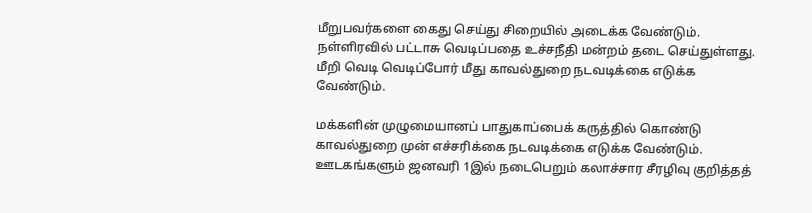மீறுபவர்களை கைது செய்து சிறையில் அடைக்க வேண்டும். நள்ளிரவில் பட்டாசு வெடிப்பதை உச்சநீதி மன்றம் தடை செய்துள்ளது. மீறி வெடி வெடிப்போர் மீது காவல்துறை நடவடிக்கை எடுக்க வேண்டும்.

மக்களின் முழுமையானப் பாதுகாப்பைக் கருத்தில் கொண்டு காவல்துறை முன் எச்சரிக்கை நடவடிக்கை எடுக்க வேண்டும். ஊடகங்களும் ஜனவரி 1இல் நடைபெறும் கலாச்சார சீரழிவு குறித்தத்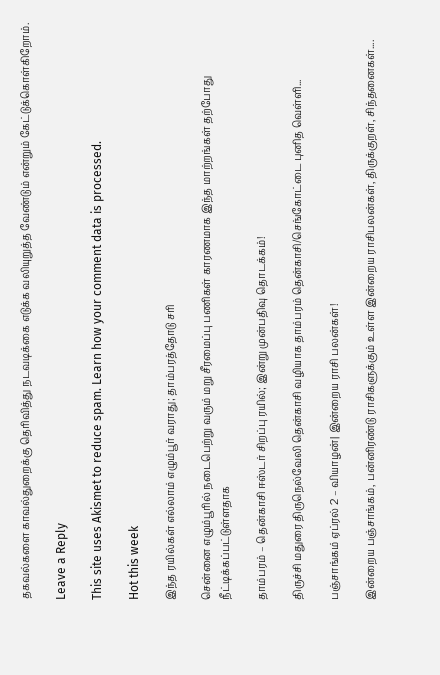தகவல்களை காவல்துறைக்கு தெரிவித்து நடவடிக்கை எடுக்க வலியுறுத்த வேண்டும் என்றும் கேட்டுக்கொள்கிறோம்.

Leave a Reply

This site uses Akismet to reduce spam. Learn how your comment data is processed.

Hot this week

இந்த ரயில்கள் எல்லாம் எழும்பூர் வராது; தாம்பரத்தோடு சரி

சென்னை எழும்பூரில் நடைபெற்று வரும் மறு சீரமைப்பு பணிகள் காரணமாக இந்த மாற்றங்கள் தற்போது நீட்டிக்கப்பட்டுள்ளதாக‌

தாம்பரம் – தென்காசி ஈஸ்டர் சிறப்பு ரயில்; இன்று முன்பதிவு தொடக்கம்!

திருச்சி மதுரை திருநெல்வேலி தென்காசி வழியாக தாம்பரம் தென்காசி/செங்கோட்டை புனித வெள்ளி...

பஞ்சாங்கம் ஏப்ரல் 2 – வியாழன்| இன்றைய ராசி பலன்கள்!

இன்றைய பஞ்சாங்கம், பன்னிரண்டு ராசிகளுக்கும் உள்ள இன்றைய ராசிபலன்கள், திருக்குறள், சிந்தனைகள்....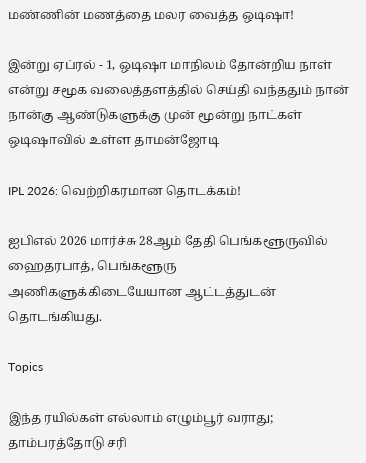மண்ணின் மணத்தை மலர வைத்த ஒடிஷா!

இன்று ஏப்ரல் - 1, ஒடிஷா மாநிலம் தோன்றிய நாள் என்று சமூக வலைத்தளத்தில் செய்தி வந்ததும் நான் நான்கு ஆண்டுகளுக்கு முன் மூன்று நாட்கள் ஒடிஷாவில் உள்ள தாமன்ஜோடி

IPL 2026: வெற்றிகரமான தொடக்கம்!

ஐபிஎல் 2026 மார்ச்சு 28ஆம் தேதி பெங்களூருவில் ஹைதரபாத், பெங்களூரு அணிகளுக்கிடையேயான ஆட்டத்துடன் தொடங்கியது.

Topics

இந்த ரயில்கள் எல்லாம் எழும்பூர் வராது; தாம்பரத்தோடு சரி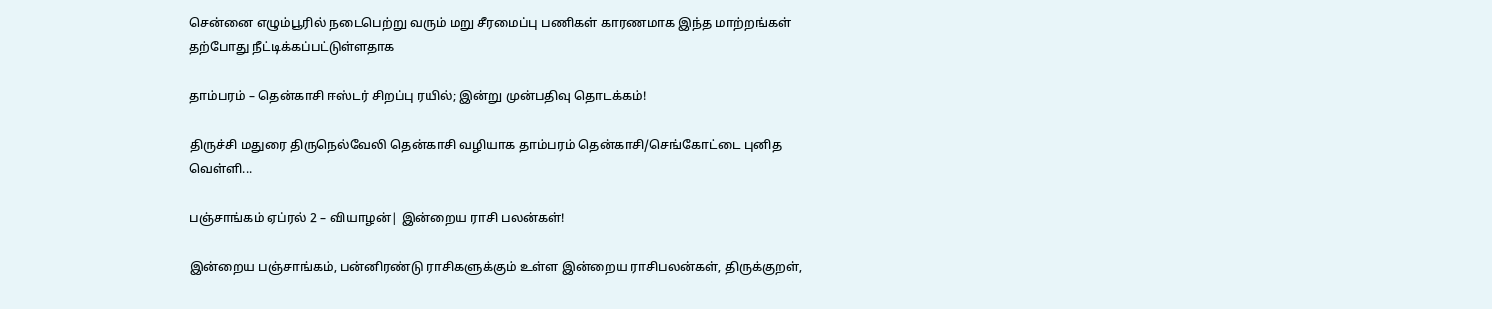சென்னை எழும்பூரில் நடைபெற்று வரும் மறு சீரமைப்பு பணிகள் காரணமாக இந்த மாற்றங்கள் தற்போது நீட்டிக்கப்பட்டுள்ளதாக‌

தாம்பரம் – தென்காசி ஈஸ்டர் சிறப்பு ரயில்; இன்று முன்பதிவு தொடக்கம்!

திருச்சி மதுரை திருநெல்வேலி தென்காசி வழியாக தாம்பரம் தென்காசி/செங்கோட்டை புனித வெள்ளி...

பஞ்சாங்கம் ஏப்ரல் 2 – வியாழன்| இன்றைய ராசி பலன்கள்!

இன்றைய பஞ்சாங்கம், பன்னிரண்டு ராசிகளுக்கும் உள்ள இன்றைய ராசிபலன்கள், திருக்குறள்,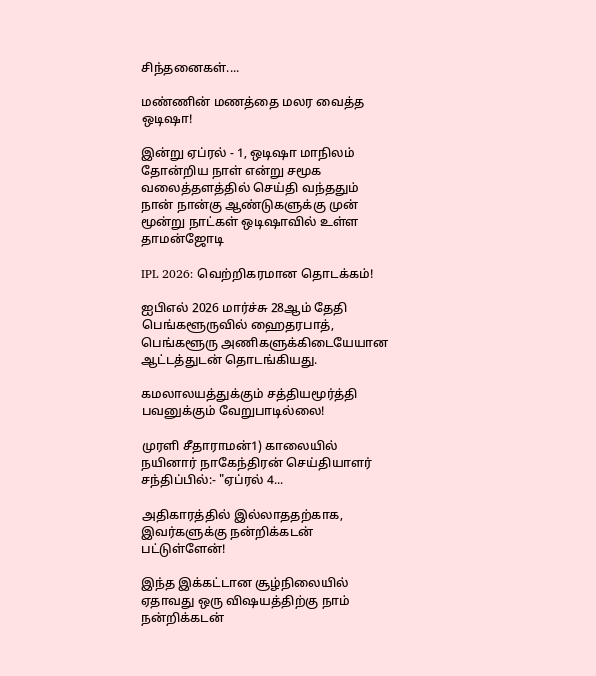சிந்தனைகள்....

மண்ணின் மணத்தை மலர வைத்த ஒடிஷா!

இன்று ஏப்ரல் - 1, ஒடிஷா மாநிலம் தோன்றிய நாள் என்று சமூக வலைத்தளத்தில் செய்தி வந்ததும் நான் நான்கு ஆண்டுகளுக்கு முன் மூன்று நாட்கள் ஒடிஷாவில் உள்ள தாமன்ஜோடி

IPL 2026: வெற்றிகரமான தொடக்கம்!

ஐபிஎல் 2026 மார்ச்சு 28ஆம் தேதி பெங்களூருவில் ஹைதரபாத், பெங்களூரு அணிகளுக்கிடையேயான ஆட்டத்துடன் தொடங்கியது.

கமலாலயத்துக்கும் சத்தியமூர்த்தி பவனுக்கும் வேறுபாடில்லை!

முரளி சீதாராமன்1) காலையில் நயினார் நாகேந்திரன் செய்தியாளர் சந்திப்பில்:- "ஏப்ரல் 4...

அதிகாரத்தில் இல்லாததற்காக, இவர்களுக்கு நன்றிக்கடன் பட்டுள்ளேன்!

இந்த இக்கட்டான சூழ்நிலையில் ஏதாவது ஒரு விஷயத்திற்கு நாம் நன்றிக்கடன்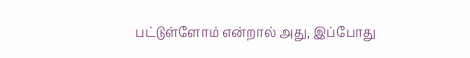பட்டுள்ளோம் என்றால் அது, இப்போது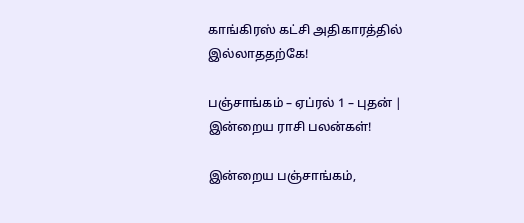காங்கிரஸ் கட்சி அதிகாரத்தில் இல்லாததற்கே!

பஞ்சாங்கம் – ஏப்ரல் 1 – புதன் | இன்றைய ராசி பலன்கள்!

இன்றைய பஞ்சாங்கம்,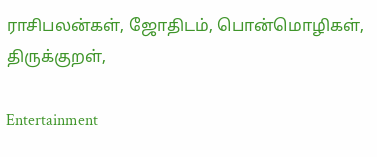ராசிபலன்கள், ஜோதிடம், பொன்மொழிகள், திருக்குறள்,

Entertainment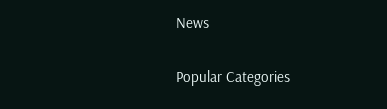News

Popular Categories